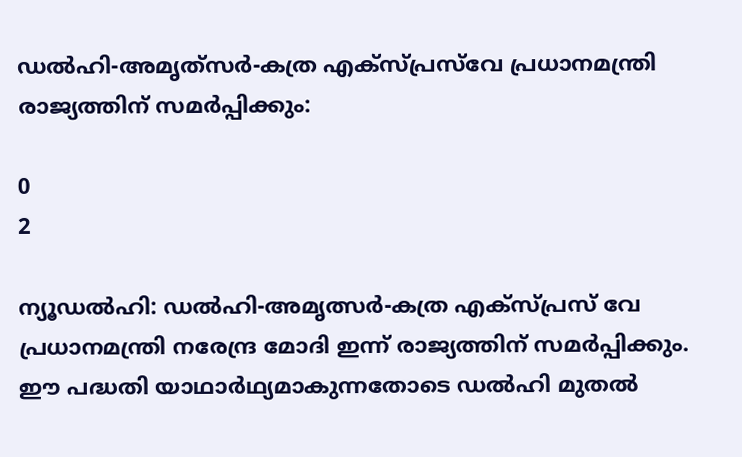ഡൽഹി-അമൃത്‌സർ-കത്ര എക്‌സ്‌പ്രസ്‌വേ പ്രധാനമന്ത്രി രാജ്യത്തിന് സമർപ്പിക്കും:

0
2

ന്യൂഡൽഹി: ഡൽഹി-അമൃത്സർ-കത്ര എക്‌സ്‌പ്രസ്‌ വേ പ്രധാനമന്ത്രി നരേന്ദ്ര മോദി ഇന്ന് രാജ്യത്തിന് സമർപ്പിക്കും. ഈ പദ്ധതി യാഥാർഥ്യമാകുന്നതോടെ ഡൽഹി മുതൽ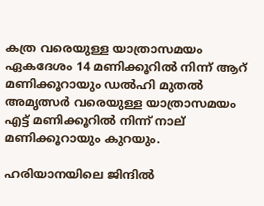കത്ര വരെയുള്ള യാത്രാസമയം ഏകദേശം 14 മണിക്കൂറിൽ നിന്ന് ആറ് മണിക്കൂറായും ഡൽഹി മുതൽ അമൃത്സർ വരെയുള്ള യാത്രാസമയം എട്ട് മണിക്കൂറിൽ നിന്ന് നാല് മണിക്കൂറായും കുറയും.

ഹരിയാനയിലെ ജിന്ദിൽ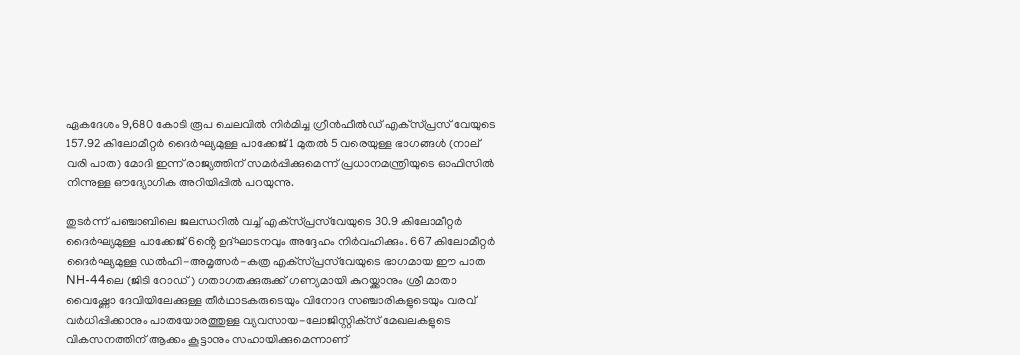ഏകദേശം 9,680 കോടി രൂപ ചെലവിൽ നിർമിച്ച ഗ്രീൻഫീൽഡ് എക്‌സ്‌പ്രസ്‌ വേയുടെ 157.92 കിലോമീറ്റർ ദൈർഘ്യമുള്ള പാക്കേജ് 1 മുതൽ 5 വരെയുള്ള ഭാഗങ്ങൾ (നാല് വരി പാത) മോദി ഇന്ന് രാജ്യത്തിന് സമർപ്പിക്കുമെന്ന് പ്രധാനമന്ത്രിയുടെ ഓഫിസിൽ നിന്നുള്ള ഔദ്യോഗിക അറിയിപ്പില്‍ പറയുന്നു.

തുടർന്ന് പഞ്ചാബിലെ ജലന്ധറിൽ വച്ച് എക്‌സ്‌പ്രസ്‌വേയുടെ 30.9 കിലോമീറ്റർ ദൈർഘ്യമുള്ള പാക്കേജ് 6ൻ്റെ ഉദ്ഘാടനവും അദ്ദേഹം നിർവഹിക്കും. 667 കിലോമീറ്റർ ദൈർഘ്യമുള്ള ഡൽഹി-അമൃത്സർ-കത്ര എക്‌സ്‌പ്രസ്‌വേയുടെ ഭാഗമായ ഈ പാത NH-44ലെ (ജിടി റോഡ്) ഗതാഗതക്കുരുക്ക് ഗണ്യമായി കുറയ്ക്കാനും ശ്രീ മാതാ വൈഷ്ണോ ദേവിയിലേക്കുള്ള തീർഥാടകരുടെയും വിനോദ സഞ്ചാരികളുടെയും വരവ് വർധിപ്പിക്കാനും പാതയോരത്തുള്ള വ്യവസായ-ലോജിസ്റ്റിക്‌സ് മേഖലകളുടെ വികസനത്തിന് ആക്കം കൂട്ടാനും സഹായിക്കുമെന്നാണ്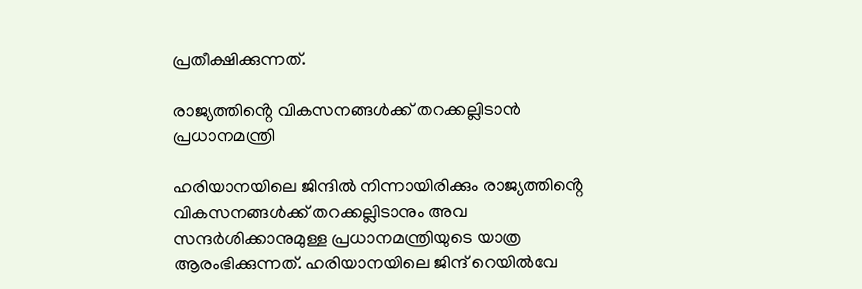പ്രതീക്ഷിക്കുന്നത്.

രാജ്യത്തിൻ്റെ വികസനങ്ങൾക്ക് തറക്കല്ലിടാന്‍ പ്രധാനമന്ത്രി

ഹരിയാനയിലെ ജിന്ദിൽ നിന്നായിരിക്കും രാജ്യത്തിൻ്റെ വികസനങ്ങൾക്ക് തറക്കല്ലിടാനും അവ സന്ദർശിക്കാനുമുള്ള പ്രധാനമന്ത്രിയുടെ യാത്ര ആരംഭിക്കുന്നത്. ഹരിയാനയിലെ ജിന്ദ് റെയിൽവേ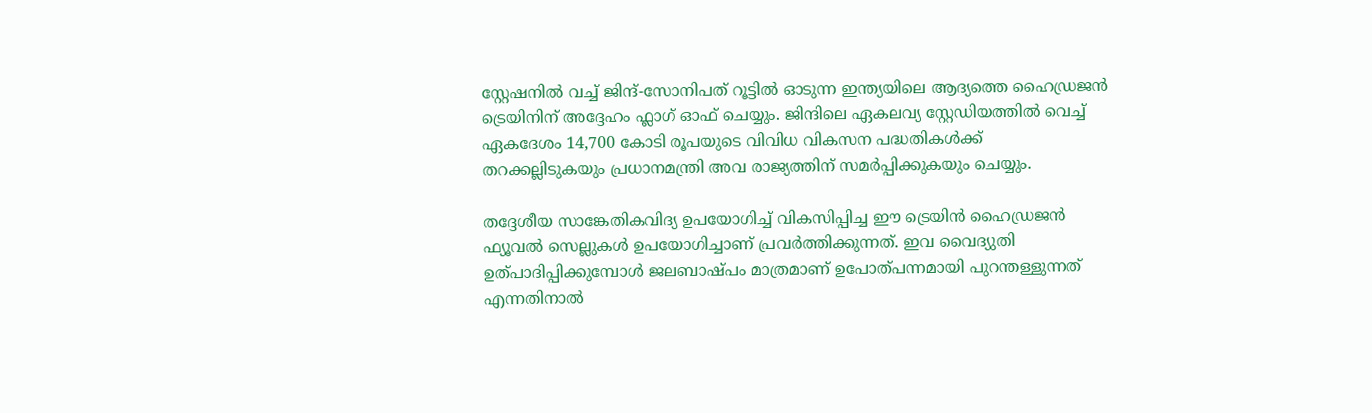സ്റ്റേഷനിൽ വച്ച് ജിന്ദ്-സോനിപത് റൂട്ടിൽ ഓടുന്ന ഇന്ത്യയിലെ ആദ്യത്തെ ഹൈഡ്രജൻ ട്രെയിനിന് അദ്ദേഹം ഫ്ലാഗ് ഓഫ് ചെയ്യും. ജിന്ദിലെ ഏകലവ്യ സ്റ്റേഡിയത്തിൽ വെച്ച് ഏകദേശം 14,700 കോടി രൂപയുടെ വിവിധ വികസന പദ്ധതികൾക്ക് തറക്കല്ലിടുകയും പ്രധാനമന്ത്രി അവ രാജ്യത്തിന് സമർപ്പിക്കുകയും ചെയ്യും.

തദ്ദേശീയ സാങ്കേതികവിദ്യ ഉപയോഗിച്ച് വികസിപ്പിച്ച ഈ ട്രെയിൻ ഹൈഡ്രജൻ ഫ്യൂവൽ സെല്ലുകൾ ഉപയോഗിച്ചാണ് പ്രവർത്തിക്കുന്നത്. ഇവ വൈദ്യുതി ഉത്‌പാദിപ്പിക്കുമ്പോൾ ജലബാഷ്‌പം മാത്രമാണ് ഉപോത്പന്നമായി പുറന്തള്ളുന്നത് എന്നതിനാൽ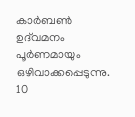കാർബൺ ഉദ്‌വമനം പൂർണമായും ഒഴിവാക്കപ്പെടുന്നു. 10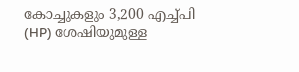കോച്ചുകളും 3,200 എച്ച്പി (HP) ശേഷിയുമുള്ള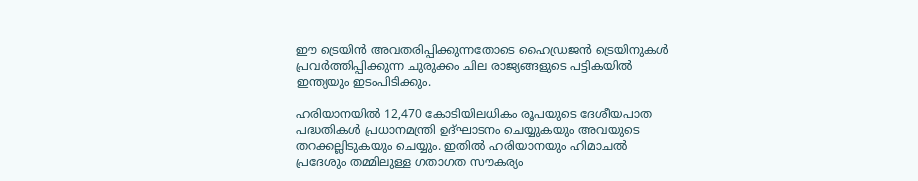ഈ ട്രെയിൻ അവതരിപ്പിക്കുന്നതോടെ ഹൈഡ്രജൻ ട്രെയിനുകൾ പ്രവർത്തിപ്പിക്കുന്ന ചുരുക്കം ചില രാജ്യങ്ങളുടെ പട്ടികയിൽ ഇന്ത്യയും ഇടംപിടിക്കും.

ഹരിയാനയിൽ 12,470 കോടിയിലധികം രൂപയുടെ ദേശീയപാത പദ്ധതികൾ പ്രധാനമന്ത്രി ഉദ്ഘാടനം ചെയ്യുകയും അവയുടെ തറക്കല്ലിടുകയും ചെയ്യും. ഇതിൽ ഹരിയാനയും ഹിമാചൽ പ്രദേശും തമ്മിലുള്ള ഗതാഗത സൗകര്യം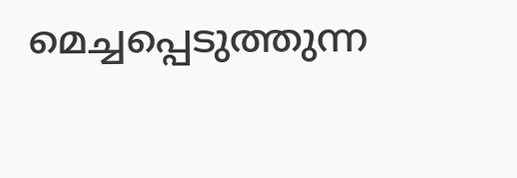മെച്ചപ്പെടുത്തുന്ന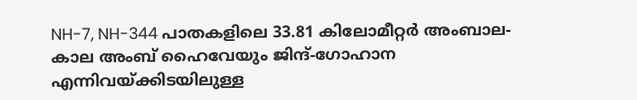NH-7, NH-344 പാതകളിലെ 33.81 കിലോമീറ്റർ അംബാല-കാല അംബ് ഹൈവേയും ജിന്ദ്-ഗോഹാന എന്നിവയ്ക്കിടയിലുള്ള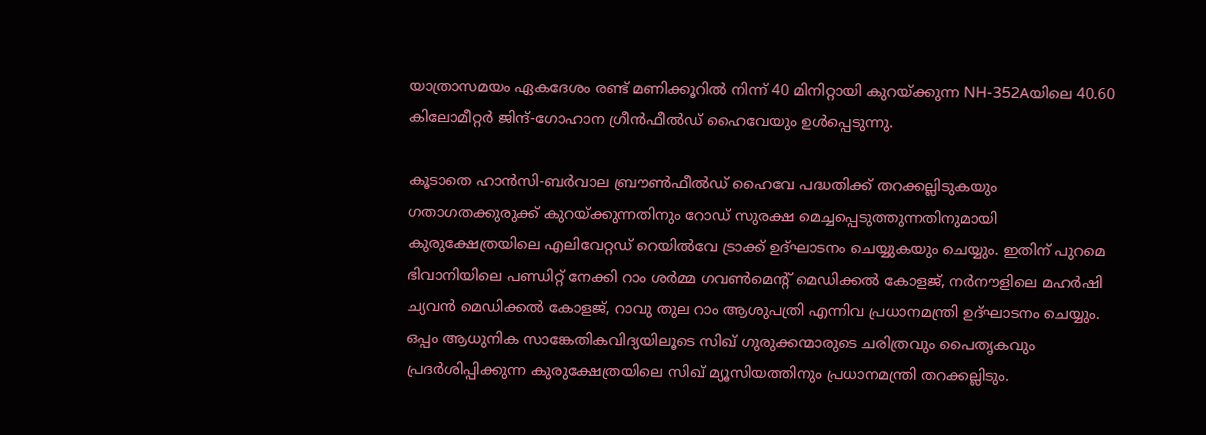യാത്രാസമയം ഏകദേശം രണ്ട് മണിക്കൂറിൽ നിന്ന് 40 മിനിറ്റായി കുറയ്ക്കുന്ന NH-352Aയിലെ 40.60 കിലോമീറ്റർ ജിന്ദ്-ഗോഹാന ഗ്രീൻഫീൽഡ് ഹൈവേയും ഉൾപ്പെടുന്നു.

കൂടാതെ ഹാൻസി-ബർവാല ബ്രൗൺഫീൽഡ് ഹൈവേ പദ്ധതിക്ക് തറക്കല്ലിടുകയും ഗതാഗതക്കുരുക്ക് കുറയ്ക്കുന്നതിനും റോഡ് സുരക്ഷ മെച്ചപ്പെടുത്തുന്നതിനുമായി കുരുക്ഷേത്രയിലെ എലിവേറ്റഡ് റെയിൽവേ ട്രാക്ക് ഉദ്ഘാടനം ചെയ്യുകയും ചെയ്യും. ഇതിന് പുറമെ ഭിവാനിയിലെ പണ്ഡിറ്റ് നേക്കി റാം ശർമ്മ ഗവൺമെൻ്റ് മെഡിക്കൽ കോളജ്, നർനൗളിലെ മഹർഷി ച്യവൻ മെഡിക്കൽ കോളജ്, റാവു തുല റാം ആശുപത്രി എന്നിവ പ്രധാനമന്ത്രി ഉദ്ഘാടനം ചെയ്യും. ഒപ്പം ആധുനിക സാങ്കേതികവിദ്യയിലൂടെ സിഖ് ഗുരുക്കന്മാരുടെ ചരിത്രവും പൈതൃകവും പ്രദർശിപ്പിക്കുന്ന കുരുക്ഷേത്രയിലെ സിഖ് മ്യൂസിയത്തിനും പ്രധാനമന്ത്രി തറക്കല്ലിടും.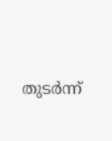തുടർന്ന്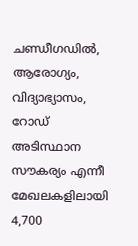ചണ്ഡീഗഡിൽ, ആരോഗ്യം, വിദ്യാഭ്യാസം, റോഡ് അടിസ്ഥാന സൗകര്യം എന്നീ മേഖലകളിലായി 4,700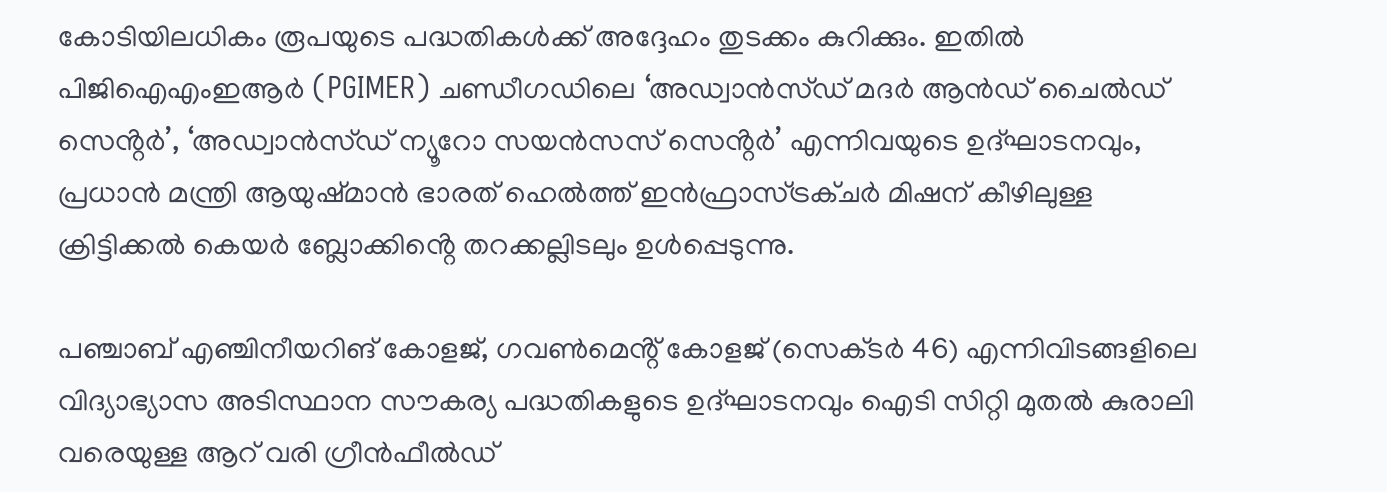കോടിയിലധികം രൂപയുടെ പദ്ധതികൾക്ക് അദ്ദേഹം തുടക്കം കുറിക്കും. ഇതിൽ പിജിഐഎംഇആർ (PGIMER) ചണ്ഡീഗഡിലെ ‘അഡ്വാൻസ്‌ഡ് മദർ ആൻഡ് ചൈൽഡ് സെൻ്റർ’, ‘അഡ്വാൻസ്‌ഡ്‌ ന്യൂറോ സയൻസസ് സെൻ്റർ’ എന്നിവയുടെ ഉദ്ഘാടനവും, പ്രധാൻ മന്ത്രി ആയുഷ്‌മാന്‍ ഭാരത് ഹെൽത്ത് ഇൻഫ്രാസ്ട്രക്‌ചർ മിഷന് കീഴിലുള്ള ക്രിട്ടിക്കൽ കെയർ ബ്ലോക്കിൻ്റെ തറക്കല്ലിടലും ഉൾപ്പെടുന്നു.

പഞ്ചാബ് എഞ്ചിനീയറിങ് കോളജ്, ഗവൺമെൻ്റ് കോളജ് (സെക്‌ടർ 46) എന്നിവിടങ്ങളിലെ വിദ്യാഭ്യാസ അടിസ്ഥാന സൗകര്യ പദ്ധതികളുടെ ഉദ്ഘാടനവും ഐടി സിറ്റി മുതൽ കുരാലി വരെയുള്ള ആറ് വരി ഗ്രീൻഫീൽഡ്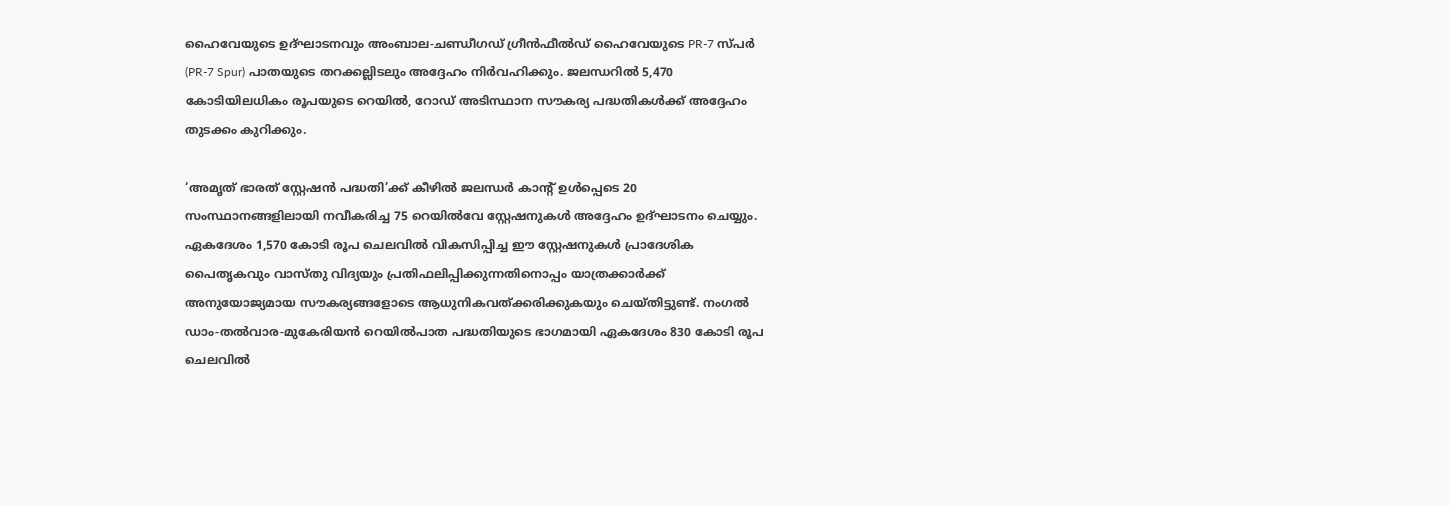ഹൈവേയുടെ ഉദ്ഘാടനവും അംബാല-ചണ്ഡീഗഡ് ഗ്രീൻഫീൽഡ് ഹൈവേയുടെ PR-7 സ്‌പർ (PR-7 Spur) പാതയുടെ തറക്കല്ലിടലും അദ്ദേഹം നിർവഹിക്കും. ജലന്ധറിൽ 5,470 കോടിയിലധികം രൂപയുടെ റെയിൽ, റോഡ് അടിസ്ഥാന സൗകര്യ പദ്ധതികൾക്ക് അദ്ദേഹം തുടക്കം കുറിക്കും.

‘അമൃത് ഭാരത് സ്റ്റേഷൻ പദ്ധതി’ക്ക് കീഴിൽ ജലന്ധർ കാൻ്റ് ഉൾപ്പെടെ 20 സംസ്ഥാനങ്ങളിലായി നവീകരിച്ച 75 റെയിൽവേ സ്റ്റേഷനുകൾ അദ്ദേഹം ഉദ്ഘാടനം ചെയ്യും. ഏകദേശം 1,570 കോടി രൂപ ചെലവിൽ വികസിപ്പിച്ച ഈ സ്റ്റേഷനുകൾ പ്രാദേശിക പൈതൃകവും വാസ്‌തു വിദ്യയും പ്രതിഫലിപ്പിക്കുന്നതിനൊപ്പം യാത്രക്കാർക്ക് അനുയോജ്യമായ സൗകര്യങ്ങളോടെ ആധുനികവത്‌ക്കരിക്കുകയും ചെയ്‌തിട്ടുണ്ട്. നംഗൽ ഡാം-തൽവാര-മുകേരിയൻ റെയിൽപാത പദ്ധതിയുടെ ഭാഗമായി ഏകദേശം 830 കോടി രൂപ ചെലവിൽ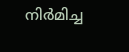നിർമിച്ച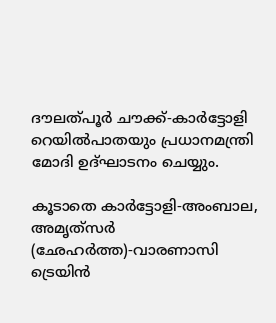ദൗലത്പൂർ ചൗക്ക്-കാർട്ടോളി റെയിൽപാതയും പ്രധാനമന്ത്രി മോദി ഉദ്ഘാടനം ചെയ്യും.

കൂടാതെ കാർട്ടോളി-അംബാല, അമൃത്‌സർ (ഛേഹർത്ത)-വാരണാസി ട്രെയിൻ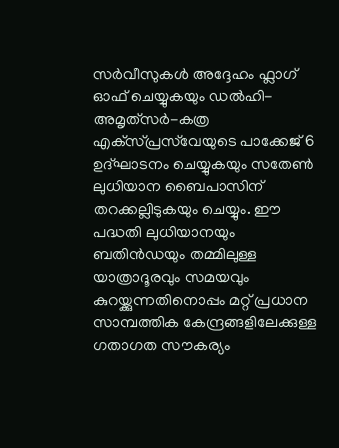സർവീസുകൾ അദ്ദേഹം ഫ്ലാഗ് ഓഫ് ചെയ്യുകയും ഡൽഹി-അമൃത്‌സർ-കത്ര എക്‌സ്‌പ്രസ്‌വേയുടെ പാക്കേജ് 6 ഉദ്ഘാടനം ചെയ്യുകയും സതേൺ ലുധിയാന ബൈപാസിന് തറക്കല്ലിടുകയും ചെയ്യും. ഈ പദ്ധതി ലുധിയാനയും ബതിൻഡയും തമ്മിലുള്ള യാത്രാദൂരവും സമയവും കുറയ്ക്കുന്നതിനൊപ്പം മറ്റ് പ്രധാന സാമ്പത്തിക കേന്ദ്രങ്ങളിലേക്കുള്ള ഗതാഗത സൗകര്യം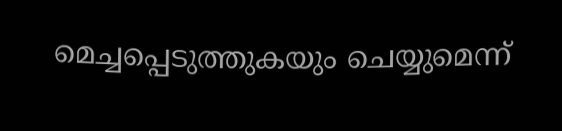മെച്ചപ്പെടുത്തുകയും ചെയ്യുമെന്ന്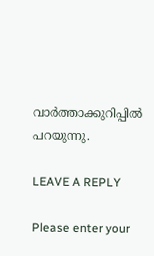വാർത്താക്കുറിപ്പിൽ പറയുന്നു.

LEAVE A REPLY

Please enter your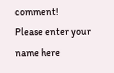comment!
Please enter your name here